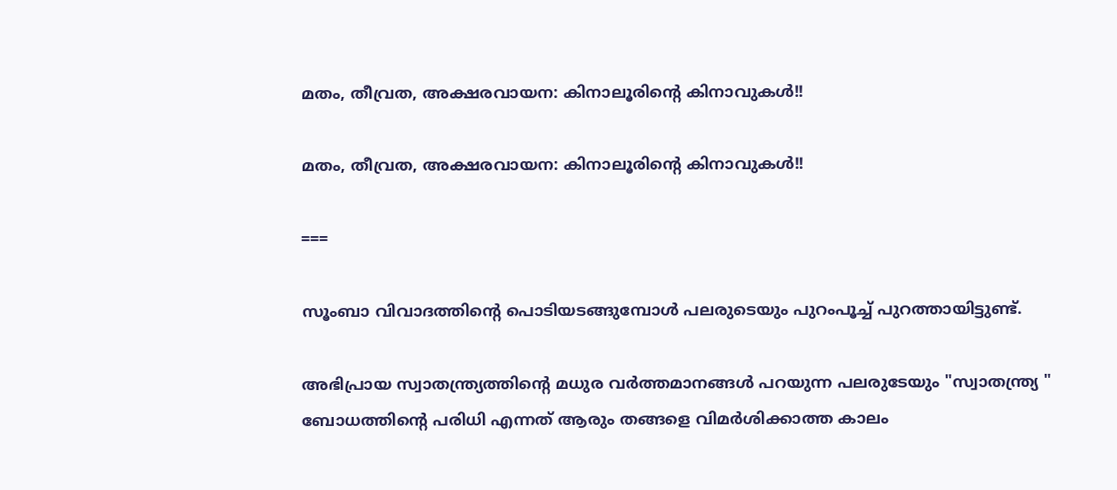മതം, തീവ്രത, അക്ഷരവായന: കിനാലൂരിൻ്റെ കിനാവുകൾ!!

മതം, തീവ്രത, അക്ഷരവായന: കിനാലൂരിൻ്റെ കിനാവുകൾ!!

===

സൂംബാ വിവാദത്തിൻ്റെ പൊടിയടങ്ങുമ്പോൾ പലരുടെയും പുറംപൂച്ച് പുറത്തായിട്ടുണ്ട്.

അഭിപ്രായ സ്വാതന്ത്ര്യത്തിൻ്റെ മധുര വർത്തമാനങ്ങൾ പറയുന്ന പലരുടേയും "സ്വാതന്ത്ര്യ " ബോധത്തിൻ്റെ പരിധി എന്നത് ആരും തങ്ങളെ വിമർശിക്കാത്ത കാലം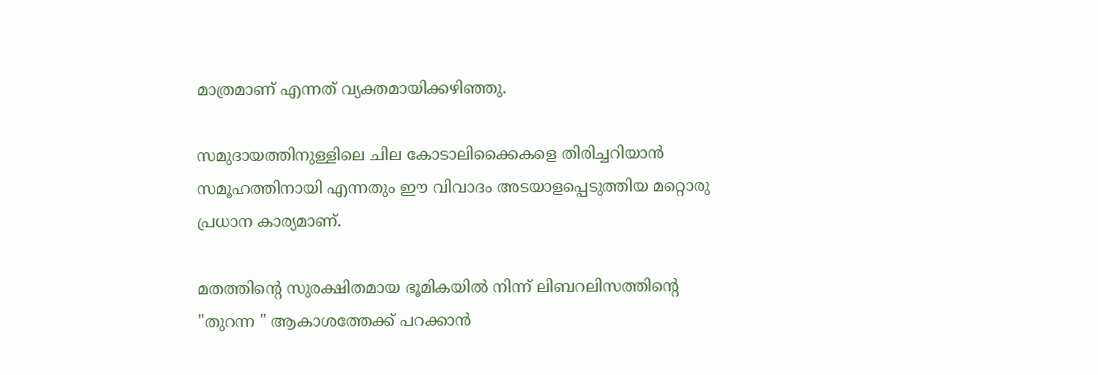മാത്രമാണ് എന്നത് വ്യക്തമായിക്കഴിഞ്ഞു.

സമുദായത്തിനുള്ളിലെ ചില കോടാലിക്കൈകളെ തിരിച്ചറിയാൻ സമൂഹത്തിനായി എന്നതും ഈ വിവാദം അടയാളപ്പെടുത്തിയ മറ്റൊരു പ്രധാന കാര്യമാണ്.

മതത്തിൻ്റെ സുരക്ഷിതമായ ഭൂമികയിൽ നിന്ന് ലിബറലിസത്തിൻ്റെ "തുറന്ന " ആകാശത്തേക്ക് പറക്കാൻ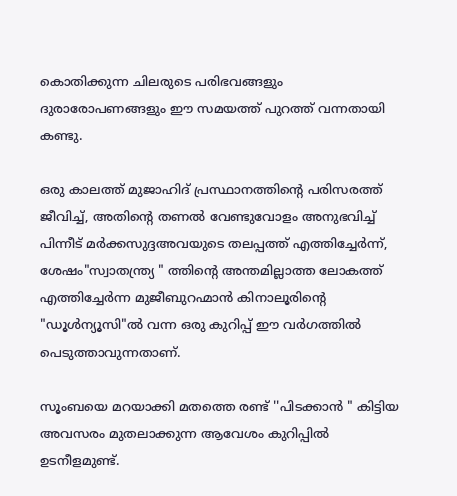കൊതിക്കുന്ന ചിലരുടെ പരിഭവങ്ങളും ദുരാരോപണങ്ങളും ഈ സമയത്ത് പുറത്ത് വന്നതായി കണ്ടു.

ഒരു കാലത്ത് മുജാഹിദ് പ്രസ്ഥാനത്തിൻ്റെ പരിസരത്ത് ജീവിച്ച്, അതിൻ്റെ തണൽ വേണ്ടുവോളം അനുഭവിച്ച് പിന്നീട് മർക്കസുദ്ദഅവയുടെ തലപ്പത്ത് എത്തിച്ചേർന്ന്, ശേഷം"സ്വാതന്ത്ര്യ " ത്തിൻ്റെ അന്തമില്ലാത്ത ലോകത്ത് എത്തിച്ചേർന്ന മുജീബുറഹ്മാൻ കിനാലൂരിൻ്റെ "ഡൂൾന്യൂസി"ൽ വന്ന ഒരു കുറിപ്പ് ഈ വർഗത്തിൽ പെടുത്താവുന്നതാണ്.

സൂംബയെ മറയാക്കി മതത്തെ രണ്ട് ''പിടക്കാൻ " കിട്ടിയ അവസരം മുതലാക്കുന്ന ആവേശം കുറിപ്പിൽ ഉടനീളമുണ്ട്.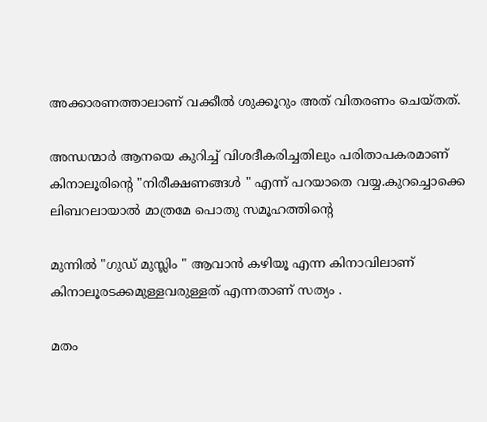അക്കാരണത്താലാണ് വക്കീൽ ശുക്കൂറും അത് വിതരണം ചെയ്തത്.

അന്ധന്മാർ ആനയെ കുറിച്ച് വിശദീകരിച്ചതിലും പരിതാപകരമാണ് കിനാലൂരിൻ്റെ "നിരീക്ഷണങ്ങൾ " എന്ന് പറയാതെ വയ്യ.കുറച്ചൊക്കെ ലിബറലായാൽ മാത്രമേ പൊതു സമൂഹത്തിൻ്റെ

മുന്നിൽ "ഗുഡ് മുസ്ലിം " ആവാൻ കഴിയൂ എന്ന കിനാവിലാണ് കിനാലൂരടക്കമുള്ളവരുള്ളത് എന്നതാണ് സത്യം .

മതം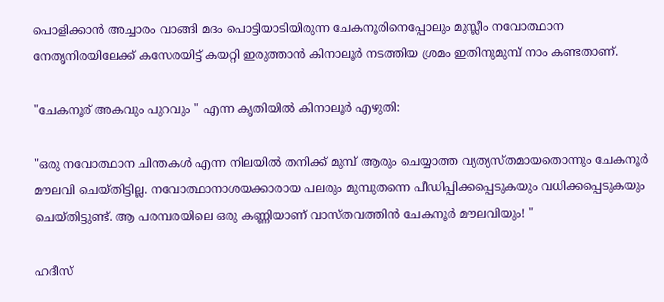പൊളിക്കാൻ അച്ചാരം വാങ്ങി മദം പൊട്ടിയാടിയിരുന്ന ചേകനൂരിനെപ്പോലും മുസ്ലീം നവോത്ഥാന നേതൃനിരയിലേക്ക് കസേരയിട്ട് കയറ്റി ഇരുത്താൻ കിനാലൂർ നടത്തിയ ശ്രമം ഇതിനുമുമ്പ് നാം കണ്ടതാണ്.

"ചേകനൂര് അകവും പുറവും " എന്ന കൃതിയിൽ കിനാലൂർ എഴുതി:

"ഒരു നവോത്ഥാന ചിന്തകൾ എന്ന നിലയിൽ തനിക്ക് മുമ്പ് ആരും ചെയ്യാത്ത വ്യത്യസ്തമായതൊന്നും ചേകനൂർ മൗലവി ചെയ്തിട്ടില്ല. നവോത്ഥാനാശയക്കാരായ പലരും മുമ്പുതന്നെ പീഡിപ്പിക്കപ്പെടുകയും വധിക്കപ്പെടുകയും ചെയ്തിട്ടുണ്ട്. ആ പരമ്പരയിലെ ഒരു കണ്ണിയാണ് വാസ്തവത്തിൻ ചേകനൂർ മൗലവിയും! "

ഹദീസ്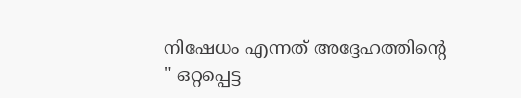നിഷേധം എന്നത് അദ്ദേഹത്തിൻ്റെ " ഒറ്റപ്പെട്ട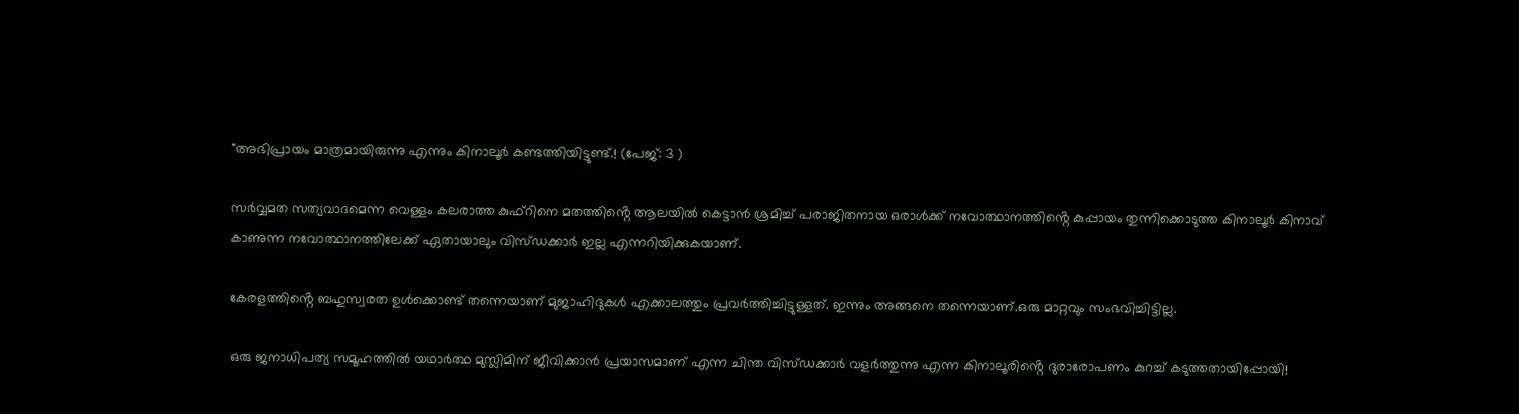"അഭിപ്രായം മാത്രമായിരുന്നു എന്നും കിനാലൂർ കണ്ടത്തിയിട്ടുണ്ട്.! (പേജ്: 3 )

സർവ്വമത സത്യവാദമെന്ന വെള്ളം കലരാത്ത കുഫ്റിനെ മതത്തിൻ്റെ ആലയിൽ കെട്ടാൻ ശ്രമിച്ച് പരാജിതനായ ഒരാൾക്ക് നവോത്ഥാനത്തിൻ്റെ കുപ്പായം തുന്നിക്കൊടുത്ത കിനാലൂർ കിനാവ് കാണുന്ന നവോത്ഥാനത്തിലേക്ക് ഏതായാലും വിസ്ഡക്കാർ ഇല്ല എന്നറിയിക്കുകയാണ്.

കേരളത്തിൻ്റെ ബഹുസ്വരത ഉൾക്കൊണ്ട് തന്നെയാണ് മുജാഹിദുകൾ എക്കാലത്തും പ്രവർത്തിച്ചിട്ടുള്ളത്. ഇന്നും അങ്ങനെ തന്നെയാണ്.ഒരു മാറ്റവും സംഭവിച്ചിട്ടില്ല.

ഒരു ജനാധിപത്യ സമൂഹത്തിൽ യഥാർത്ഥ മുസ്ലിമിന് ജീവിക്കാൻ പ്രയാസമാണ് എന്ന ചിന്ത വിസ്ഡക്കാർ വളർത്തുന്നു എന്ന കിനാലൂരിൻ്റെ ദുരാരോപണം കുറച്ച് കടുത്തതായിപ്പോയി!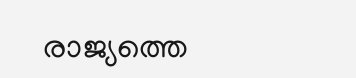രാജ്യത്തെ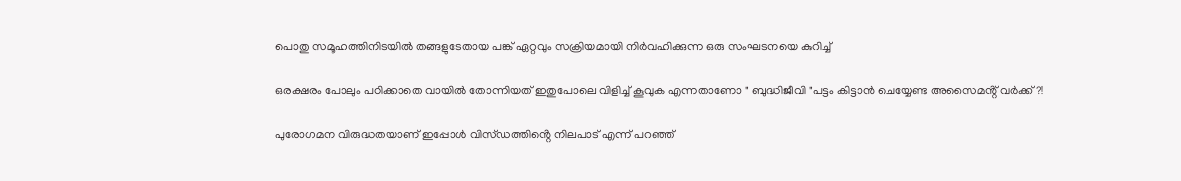പൊതു സമൂഹത്തിനിടയിൽ തങ്ങളുടേതായ പങ്ക് ഏറ്റവും സക്രിയമായി നിർവഹിക്കുന്ന ഒരു സംഘടനയെ കുറിച്ച്

ഒരക്ഷരം പോലും പഠിക്കാതെ വായിൽ തോന്നിയത് ഇതുപോലെ വിളിച്ച് കൂവുക എന്നതാണോ " ബുദ്ധിജീവി "പട്ടം കിട്ടാൻ ചെയ്യേണ്ട അസൈമൻ്റ് വർക്ക്?!

പുരോഗമന വിരുദ്ധതയാണ് ഇപ്പോൾ വിസ്ഡത്തിൻ്റെ നിലപാട് എന്ന് പറഞ്ഞ്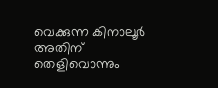വെക്കുന്ന കിനാലൂർ അതിന് തെളിവൊന്നും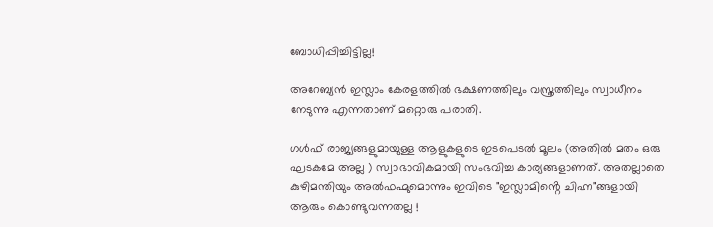ബോധിപ്പിച്ചിട്ടില്ല!

അറേബ്യൻ ഇസ്ലാം കേരളത്തിൽ ഭക്ഷണത്തിലും വസ്ത്രത്തിലും സ്വാധീനം നേടുന്നു എന്നതാണ് മറ്റൊരു പരാതി.

ഗൾഫ് രാജ്യങ്ങളുമായുള്ള ആളുകളുടെ ഇടപെടൽ മൂലം (അതിൽ മതം ഒരു ഘടകമേ അല്ല ) സ്വാഭാവികമായി സംഭവിച്ച കാര്യങ്ങളാണത്. അതല്ലാതെ കുഴിമന്തിയും അൽഫഹ്മുമൊന്നും ഇവിടെ "ഇസ്ലാമിൻ്റെ ചിഹ്ന"ങ്ങളായി ആരും കൊണ്ടുവന്നതല്ല !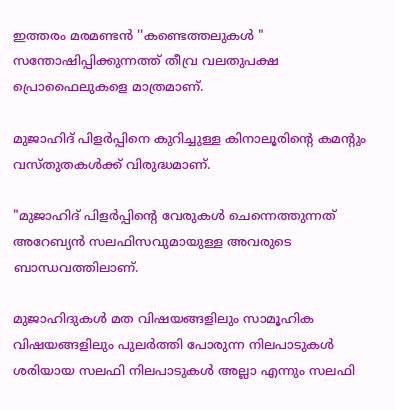ഇത്തരം മരമണ്ടൻ ''കണ്ടെത്തലുകൾ " സന്തോഷിപ്പിക്കുന്നത്ത് തീവ്ര വലതുപക്ഷ പ്രൊഫൈലുകളെ മാത്രമാണ്.

മുജാഹിദ് പിളർപ്പിനെ കുറിച്ചുള്ള കിനാലൂരിൻ്റെ കമൻ്റും വസ്തുതകൾക്ക് വിരുദ്ധമാണ്.

"മുജാഹിദ് പിളര്‍പ്പിന്റെ വേരുകള്‍ ചെന്നെത്തുന്നത് അറേബ്യന്‍ സലഫിസവുമായുള്ള അവരുടെ ബാന്ധവത്തിലാണ്.

മുജാഹിദുകള്‍ മത വിഷയങ്ങളിലും സാമൂഹിക വിഷയങ്ങളിലും പുലര്‍ത്തി പോരുന്ന നിലപാടുകള്‍ ശരിയായ സലഫി നിലപാടുകള്‍ അല്ലാ എന്നും സലഫി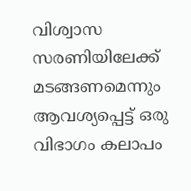വിശ്വാസ സരണിയിലേക്ക് മടങ്ങണമെന്നും ആവശ്യപ്പെട്ട് ഒരു വിഭാഗം കലാപം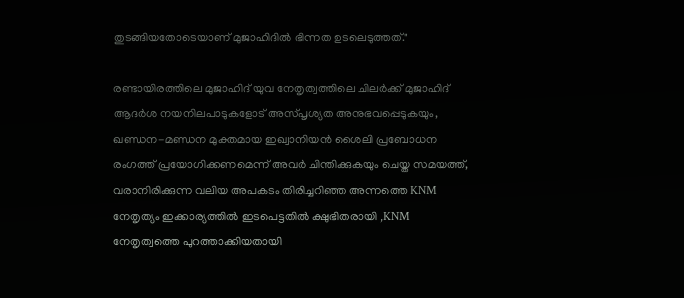തുടങ്ങിയതോടെയാണ് മുജാഹിദില്‍ ഭിന്നത ഉടലെടുത്തത്."

രണ്ടായിരത്തിലെ മുജാഹിദ് യുവ നേതൃത്വത്തിലെ ചിലർക്ക് മുജാഹിദ് ആദർശ നയനിലപാടുകളോട് അസ്പൃശ്യത അനുഭവപ്പെടുകയും, ഖണ്ഡന-മണ്ഡന മുക്തമായ ഇഖ്വാനിയൻ ശൈലി പ്രബോധന രംഗത്ത് പ്രയോഗിക്കണമെന്ന് അവർ ചിന്തിക്കുകയും ചെയ്ത സമയത്ത്, വരാനിരിക്കുന്ന വലിയ അപകടം തിരിച്ചറിഞ്ഞ അന്നത്തെ KNM നേതൃത്യം ഇക്കാര്യത്തിൽ ഇടപെട്ടതിൽ ക്ഷുഭിതരായി ,KNM നേതൃത്വത്തെ പുറത്താക്കിയതായി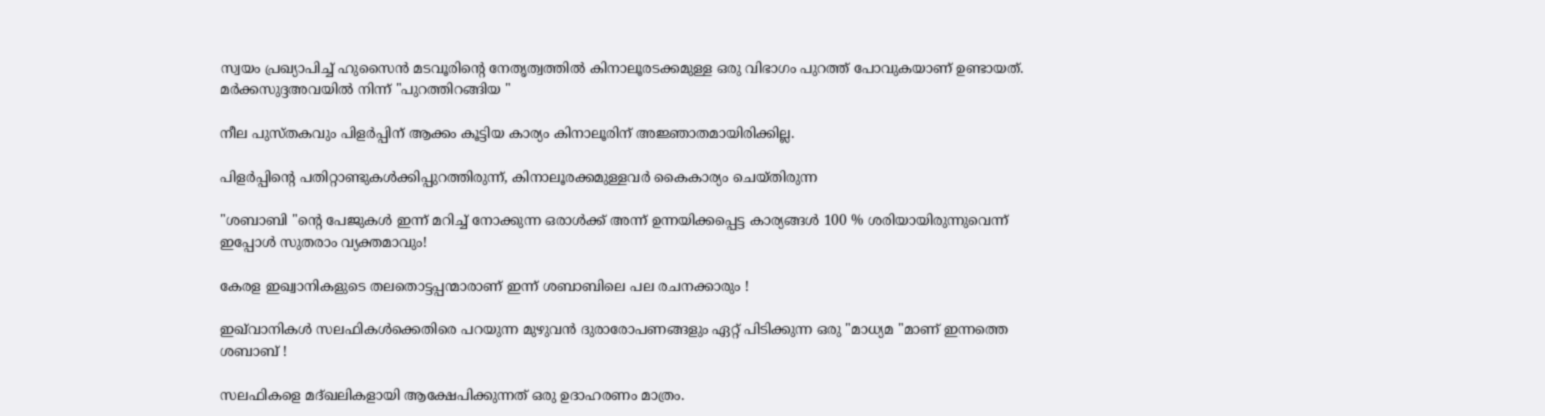സ്വയം പ്രഖ്യാപിച്ച് ഹുസൈൻ മടവൂരിൻ്റെ നേതൃത്വത്തിൽ കിനാലൂരടക്കമുള്ള ഒരു വിഭാഗം പുറത്ത് പോവുകയാണ് ഉണ്ടായത്. മർക്കസുദ്ദഅവയിൽ നിന്ന് "പുറത്തിറങ്ങിയ "

നീല പുസ്തകവും പിളർപ്പിന് ആക്കം കൂട്ടിയ കാര്യം കിനാലൂരിന് അജ്ഞാതമായിരിക്കില്ല.

പിളർപ്പിൻ്റെ പതിറ്റാണ്ടുകൾക്കിപ്പുറത്തിരുന്ന്, കിനാലൂരക്കമുള്ളവർ കൈകാര്യം ചെയ്തിരുന്ന

"ശബാബി "ൻ്റെ പേജുകൾ ഇന്ന് മറിച്ച് നോക്കുന്ന ഒരാൾക്ക് അന്ന് ഉന്നയിക്കപ്പെട്ട കാര്യങ്ങൾ 100 % ശരിയായിരുന്നുവെന്ന് ഇപ്പോൾ സുതരാം വ്യക്തമാവും!

കേരള ഇഖ്വാനികളുടെ തലതൊട്ടപ്പന്മാരാണ് ഇന്ന് ശബാബിലെ പല രചനക്കാരും !

ഇഖ്‌വാനികൾ സലഫികൾക്കെതിരെ പറയുന്ന മുഴുവൻ ദുരാരോപണങ്ങളും ഏറ്റ് പിടിക്കുന്ന ഒരു "മാധ്യമ "മാണ് ഇന്നത്തെ ശബാബ് !

സലഫികളെ മദ്ഖലികളായി ആക്ഷേപിക്കുന്നത് ഒരു ഉദാഹരണം മാത്രം.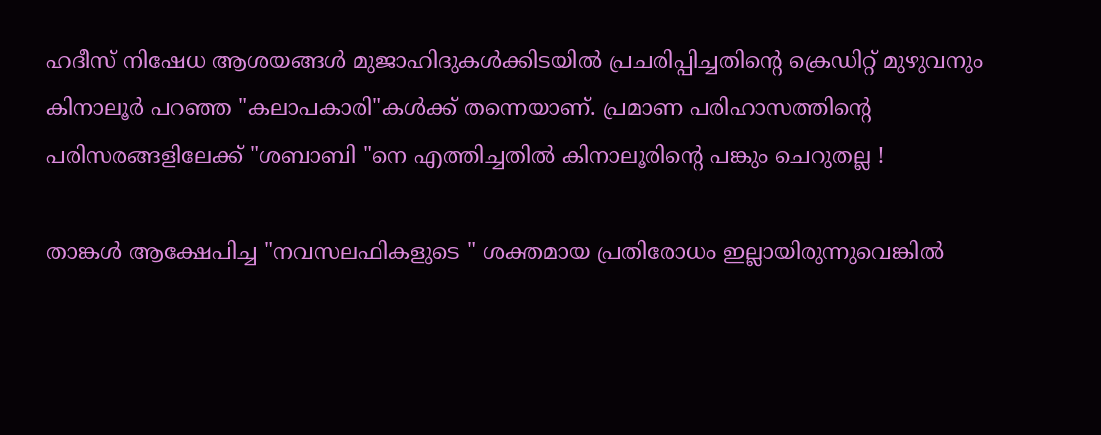ഹദീസ് നിഷേധ ആശയങ്ങൾ മുജാഹിദുകൾക്കിടയിൽ പ്രചരിപ്പിച്ചതിൻ്റെ ക്രെഡിറ്റ് മുഴുവനും കിനാലൂർ പറഞ്ഞ "കലാപകാരി"കൾക്ക് തന്നെയാണ്. പ്രമാണ പരിഹാസത്തിൻ്റെ പരിസരങ്ങളിലേക്ക് "ശബാബി "നെ എത്തിച്ചതിൽ കിനാലൂരിൻ്റെ പങ്കും ചെറുതല്ല !

താങ്കൾ ആക്ഷേപിച്ച "നവസലഫികളുടെ " ശക്തമായ പ്രതിരോധം ഇല്ലായിരുന്നുവെങ്കിൽ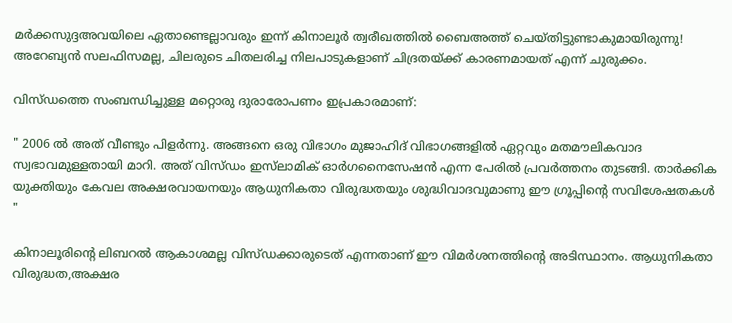മർക്കസുദ്ദഅവയിലെ ഏതാണ്ടെല്ലാവരും ഇന്ന് കിനാലൂർ ത്വരീഖത്തിൽ ബൈഅത്ത് ചെയ്തിട്ടുണ്ടാകുമായിരുന്നു! അറേബ്യൻ സലഫിസമല്ല, ചിലരുടെ ചിതലരിച്ച നിലപാടുകളാണ് ചിദ്രതയ്ക്ക് കാരണമായത് എന്ന് ചുരുക്കം.

വിസ്ഡത്തെ സംബന്ധിച്ചുള്ള മറ്റൊരു ദുരാരോപണം ഇപ്രകാരമാണ്:

" 2006 ല്‍ അത് വീണ്ടും പിളര്‍ന്നു. അങ്ങനെ ഒരു വിഭാഗം മുജാഹിദ് വിഭാഗങ്ങളില്‍ ഏറ്റവും മതമൗലികവാദ സ്വഭാവമുള്ളതായി മാറി. അത് വിസ്ഡം ഇസ്‌ലാമിക് ഓര്‍ഗനൈസേഷന്‍ എന്ന പേരില്‍ പ്രവര്‍ത്തനം തുടങ്ങി. താര്‍ക്കിക യുക്തിയും കേവല അക്ഷരവായനയും ആധുനികതാ വിരുദ്ധതയും ശുദ്ധിവാദവുമാണു ഈ ഗ്രൂപ്പിന്റെ സവിശേഷതകള്‍ "

കിനാലൂരിൻ്റെ ലിബറൽ ആകാശമല്ല വിസ്ഡക്കാരുടെത് എന്നതാണ് ഈ വിമർശനത്തിൻ്റെ അടിസ്ഥാനം. ആധുനികതാ വിരുദ്ധത,അക്ഷര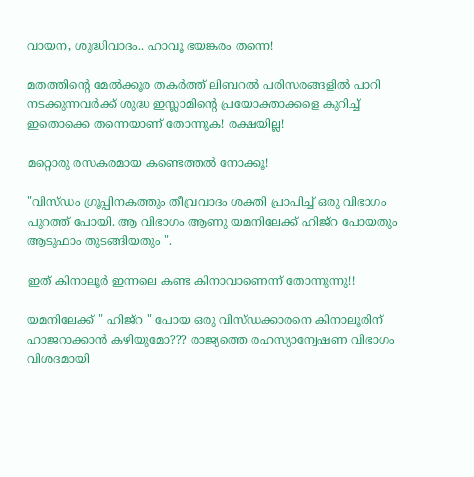വായന, ശുദ്ധിവാദം.. ഹാവൂ ഭയങ്കരം തന്നെ!

മതത്തിൻ്റെ മേൽക്കൂര തകർത്ത് ലിബറൽ പരിസരങ്ങളിൽ പാറി നടക്കുന്നവർക്ക് ശുദ്ധ ഇസ്ലാമിൻ്റെ പ്രയോക്താക്കളെ കുറിച്ച് ഇതൊക്കെ തന്നെയാണ് തോന്നുക! രക്ഷയില്ല!

മറ്റൊരു രസകരമായ കണ്ടെത്തൽ നോക്കൂ!

"വിസ്ഡം ഗ്രൂപ്പിനകത്തും തീവ്രവാദം ശക്തി പ്രാപിച്ച് ഒരു വിഭാഗം പുറത്ത് പോയി. ആ വിഭാഗം ആണു യമനിലേക്ക് ഹിജ്റ പോയതും ആടുഫാം തുടങ്ങിയതും ".

ഇത് കിനാലൂർ ഇന്നലെ കണ്ട കിനാവാണെന്ന് തോന്നുന്നു!!

യമനിലേക്ക് " ഹിജ്റ " പോയ ഒരു വിസ്ഡക്കാരനെ കിനാലൂരിന് ഹാജറാക്കാൻ കഴിയുമോ??? രാജ്യത്തെ രഹസ്യാന്വേഷണ വിഭാഗം വിശദമായി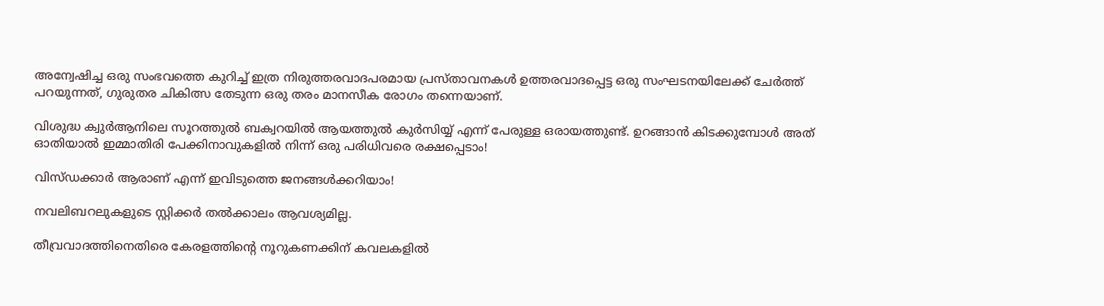അന്വേഷിച്ച ഒരു സംഭവത്തെ കുറിച്ച് ഇത്ര നിരുത്തരവാദപരമായ പ്രസ്താവനകൾ ഉത്തരവാദപ്പെട്ട ഒരു സംഘടനയിലേക്ക് ചേർത്ത് പറയുന്നത്, ഗുരുതര ചികിത്സ തേടുന്ന ഒരു തരം മാനസീക രോഗം തന്നെയാണ്.

വിശുദ്ധ ക്വുർആനിലെ സൂറത്തുൽ ബക്വറയിൽ ആയത്തുൽ കുർസിയ്യ് എന്ന് പേരുള്ള ഒരായത്തുണ്ട്. ഉറങ്ങാൻ കിടക്കുമ്പോൾ അത് ഓതിയാൽ ഇമ്മാതിരി പേക്കിനാവുകളിൽ നിന്ന് ഒരു പരിധിവരെ രക്ഷപ്പെടാം!

വിസ്ഡക്കാർ ആരാണ് എന്ന് ഇവിടുത്തെ ജനങ്ങൾക്കറിയാം!

നവലിബറലുകളുടെ സ്റ്റിക്കർ തൽക്കാലം ആവശ്യമില്ല.

തീവ്രവാദത്തിനെതിരെ കേരളത്തിൻ്റെ നൂറുകണക്കിന് കവലകളിൽ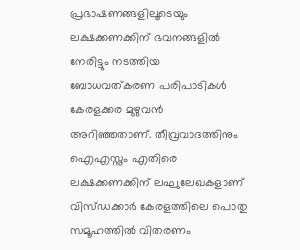പ്രഭാഷണങ്ങളിലൂടെയും ലക്ഷക്കണക്കിന് ഭവനങ്ങളിൽ നേരിട്ടും നടത്തിയ ബോധവത്കരണ പരിപാടികൾ കേരളക്കര മുഴുവൻ അറിഞ്ഞതാണ്. തീവ്രവാദത്തിനും ഐഎസ്നും എതിരെ ലക്ഷക്കണക്കിന് ലഘുലേഖകളാണ് വിസ്ഡക്കാർ കേരളത്തിലെ പൊതു സമൂഹത്തിൽ വിതരണം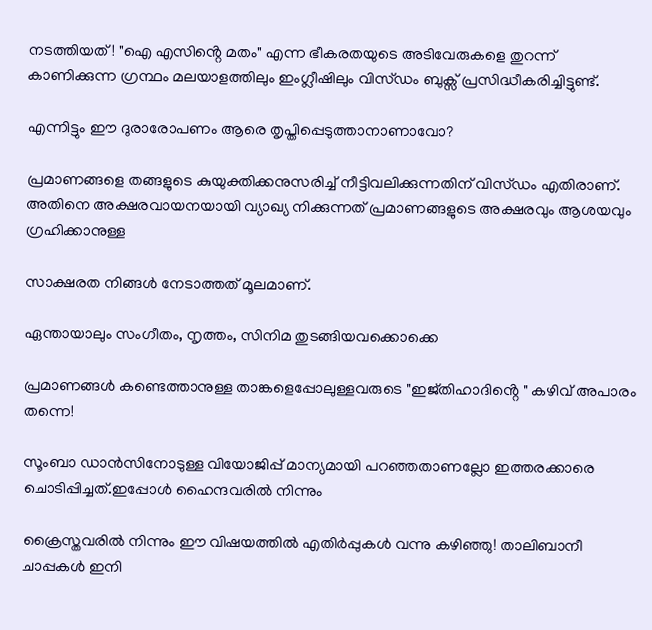നടത്തിയത്! "ഐ എസിൻ്റെ മതം" എന്ന ഭീകരതയുടെ അടിവേരുകളെ തുറന്ന് കാണിക്കുന്ന ഗ്രന്ഥം മലയാളത്തിലും ഇംഗ്ലീഷിലും വിസ്ഡം ബുക്സ് പ്രസിദ്ധീകരിച്ചിട്ടുണ്ട്.

എന്നിട്ടും ഈ ദുരാരോപണം ആരെ തൃപ്തിപ്പെടുത്താനാണാവോ?

പ്രമാണങ്ങളെ തങ്ങളുടെ കുയുക്തിക്കനുസരിച്ച് നീട്ടിവലിക്കുന്നതിന് വിസ്ഡം എതിരാണ്. അതിനെ അക്ഷരവായനയായി വ്യാഖ്യ നിക്കുന്നത് പ്രമാണങ്ങളുടെ അക്ഷരവും ആശയവും ഗ്രഹിക്കാനുള്ള

സാക്ഷരത നിങ്ങൾ നേടാത്തത് മൂലമാണ്.

ഏന്തായാലും സംഗീതം, നൃത്തം, സിനിമ തുടങ്ങിയവക്കൊക്കെ

പ്രമാണങ്ങൾ കണ്ടെത്താനുള്ള താങ്കളെപ്പോലുള്ളവരുടെ "ഇജ്തിഹാദിൻ്റെ " കഴിവ് അപാരം തന്നെ!

സൂംബാ ഡാൻസിനോടുള്ള വിയോജിപ്പ് മാന്യമായി പറഞ്ഞതാണല്ലോ ഇത്തരക്കാരെ ചൊടിപ്പിച്ചത്.ഇപ്പോൾ ഹൈന്ദവരിൽ നിന്നും

ക്രൈസ്തവരിൽ നിന്നും ഈ വിഷയത്തിൽ എതിർപ്പുകൾ വന്നു കഴിഞ്ഞു! താലിബാനീ ചാപ്പകൾ ഇനി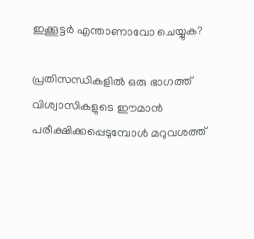ഇക്കൂട്ടർ എന്താണാവോ ചെയ്യുക?

പ്രതിസന്ധികളിൽ ഒരു ഭാഗത്ത് വിശ്വാസികളുടെ ഈമാൻ പരീക്ഷിക്കപ്പെടുമ്പോൾ മറുവശത്ത്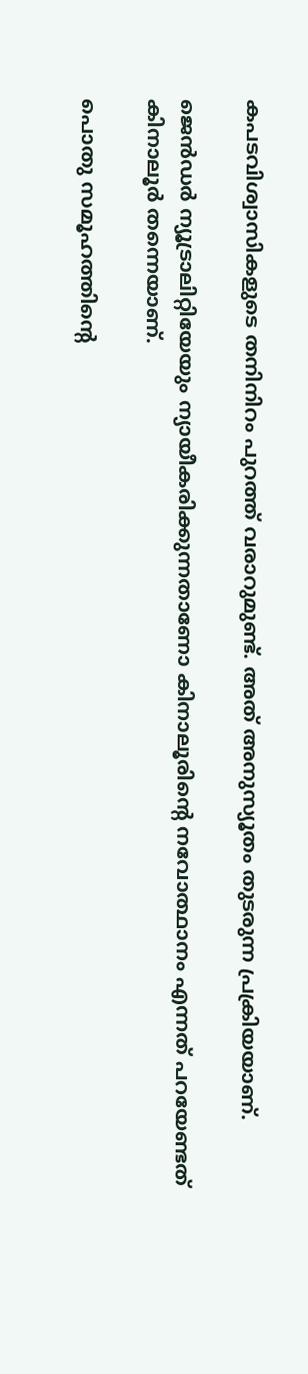കപടവിശ്വാസികളുടെ തനിനിറം പുറത്ത് വരാറുമുണ്ട്. അത് അനുസ്യൂതം തുടരുന്ന പ്രക്രിയയാണ്.

ജെൻഡർ ന്യൂട്രാലിറ്റിയേയും ന്യായീകരിക്കുന്നതാണോ കിനാലൂരിൻ്റെ നവോത്ഥാനം എന്നത് പറയേണ്ടത് കിനാലൂർ തന്നെയാണ്.

പൊതു സമൂഹത്തിൻ്റെ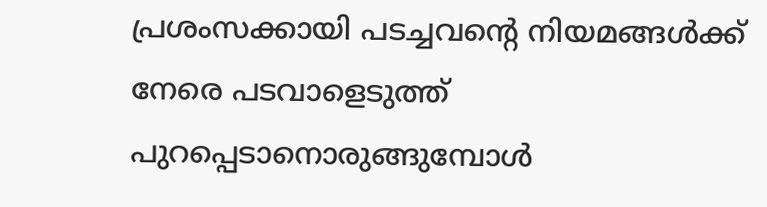പ്രശംസക്കായി പടച്ചവൻ്റെ നിയമങ്ങൾക്ക് നേരെ പടവാളെടുത്ത് പുറപ്പെടാനൊരുങ്ങുമ്പോൾ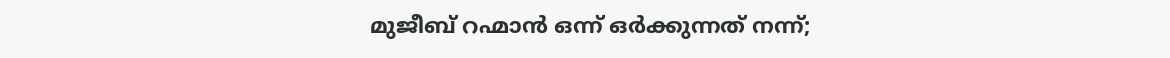മുജീബ് റഹ്മാൻ ഒന്ന് ഒർക്കുന്നത് നന്ന്;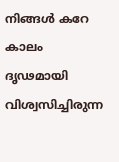നിങ്ങൾ കറേ കാലം ദൃഢമായി വിശ്വസിച്ചിരുന്ന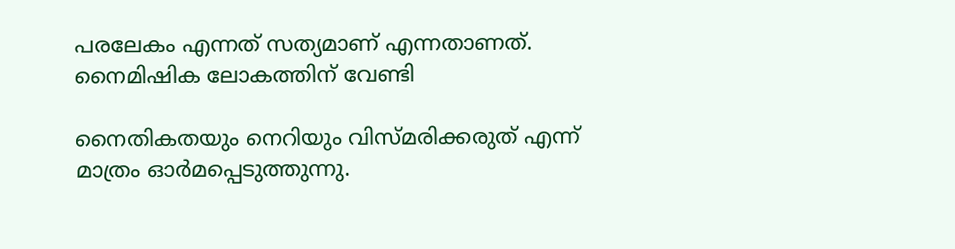പരലേകം എന്നത് സത്യമാണ് എന്നതാണത്. നൈമിഷിക ലോകത്തിന് വേണ്ടി

നൈതികതയും നെറിയും വിസ്മരിക്കരുത് എന്ന് മാത്രം ഓർമപ്പെടുത്തുന്നു.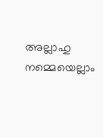അല്ലാഹു നമ്മെയെല്ലാം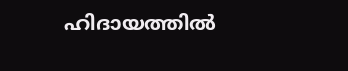ഹിദായത്തിൽ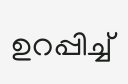ഉറപ്പിച്ച്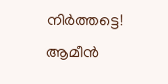നിർത്തട്ടെ! ആമീൻ